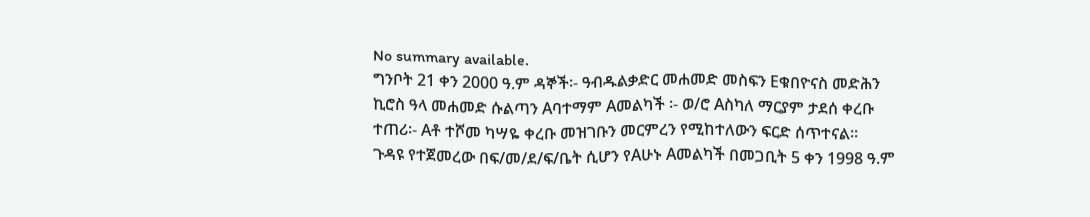No summary available.
ግንቦት 21 ቀን 2000 ዓ.ም ዳኞች፡- ዓብዱልቃድር መሐመድ መስፍን Eቁበዮናስ መድሕን ኪሮስ ዓላ መሐመድ ሱልጣን Aባተማም Aመልካች ፡- ወ/ሮ Aስካለ ማርያም ታደሰ ቀረቡ ተጠሪ፡- Aቶ ተሾመ ካሣዬ ቀረቡ መዝገቡን መርምረን የሚከተለውን ፍርድ ሰጥተናል።
ጉዳዩ የተጀመረው በፍ/መ/ደ/ፍ/ቤት ሲሆን የAሁኑ Aመልካች በመጋቢት 5 ቀን 1998 ዓ.ም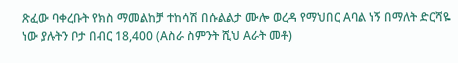ጽፈው ባቀረቡት የክስ ማመልከቻ ተከሳሽ በሱልልታ ሙሎ ወረዳ የማህበር Aባል ነኝ በማለት ድርሻዬ ነው ያሉትን ቦታ በብር 18,400 (Aስራ ስምንት ሺህ Aራት መቶ)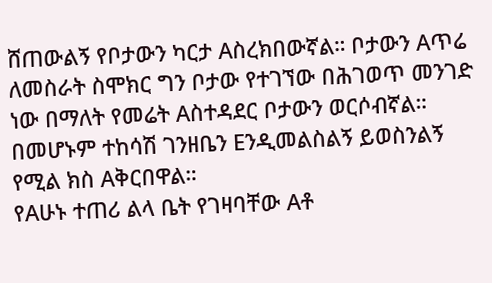ሸጠውልኝ የቦታውን ካርታ Aስረክበውኛል። ቦታውን Aጥሬ ለመስራት ስሞክር ግን ቦታው የተገኘው በሕገወጥ መንገድ ነው በማለት የመሬት Aስተዳደር ቦታውን ወርሶብኛል። በመሆኑም ተከሳሽ ገንዘቤን Eንዲመልስልኝ ይወስንልኝ የሚል ክስ Aቅርበዋል።
የAሁኑ ተጠሪ ልላ ቤት የገዛባቸው Aቶ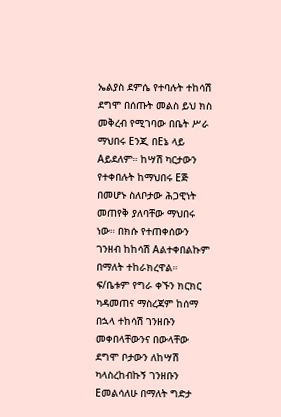ኤልያስ ደምሴ የተባሉት ተከሳሽ ደግሞ በሰጡት መልስ ይህ ክስ መቅረብ የሚገባው በቤት ሥራ ማህበሩ Eንጂ በEኔ ላይ Aይደለም። ከሣሽ ካርታውን የተቀበሉት ከማህበሩ Eጅ በመሆኑ ስለቦታው ሕጋዊነት መጠየቅ ያለባቸው ማህበሩ ነው። በክሱ የተጠቀሰውን ገንዘብ ከከሳሽ Aልተቀበልኩም በማለት ተከራክረዋል።
ፍ/ቤቱም የግራ ቀኙን ክርክር ካዳመጠና ማስረጃም ከሰማ በኋላ ተከሳሽ ገንዘቡን መቀበላቸውንና በውላቸው ደግሞ ቦታውን ለከሣሽ ካላስረከብኩኝ ገንዘቡን Eመልሳለሁ በማለት ግድታ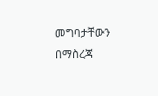መግባታቸውን በማስረጃ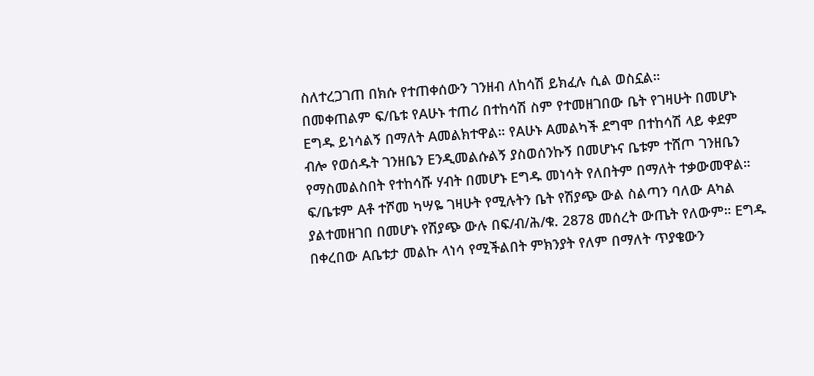ስለተረጋገጠ በክሱ የተጠቀሰውን ገንዘብ ለከሳሽ ይክፈሉ ሲል ወስኗል።
በመቀጠልም ፍ/ቤቱ የAሁኑ ተጠሪ በተከሳሽ ስም የተመዘገበው ቤት የገዛሁት በመሆኑ Eግዱ ይነሳልኝ በማለት Aመልክተዋል። የAሁኑ Aመልካች ደግሞ በተከሳሽ ላይ ቀደም ብሎ የወሰዱት ገንዘቤን Eንዲመልሱልኝ ያስወሰንኩኝ በመሆኑና ቤቱም ተሸጦ ገንዘቤን የማስመልስበት የተከሳሹ ሃብት በመሆኑ Eግዱ መነሳት የለበትም በማለት ተቃውመዋል።
ፍ/ቤቱም Aቶ ተሾመ ካሣዬ ገዛሁት የሚሉትን ቤት የሽያጭ ውል ስልጣን ባለው Aካል ያልተመዘገበ በመሆኑ የሽያጭ ውሉ በፍ/ብ/ሕ/ቁ. 2878 መሰረት ውጤት የለውም። Eግዱ በቀረበው Aቤቱታ መልኩ ላነሳ የሚችልበት ምክንያት የለም በማለት ጥያቄውን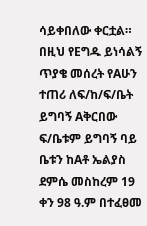ሳይቀበለው ቀርቷል።
በዚህ የEግዱ ይነሳልኝ ጥያቄ መሰረት የAሁን ተጠሪ ለፍ/ከ/ፍ/ቤት ይግባኝ Aቅርበው ፍ/ቤቱም ይግባኝ ባይ ቤቱን ከAቶ ኤልያስ ደምሴ መስከረም 19 ቀን 98 ዓ.ም በተፈፀመ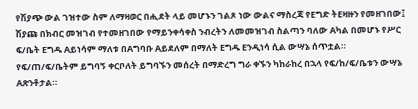የሽያጭ ውል ገዝተው ስም ለማዛወር በሒደት ላይ መሆኑን ገልጾ ነው ውልና ማስረጃ የEግድ ትEዛዙን የመዘገበው፤ ሽያጩ በክብር መዝገብ የተመዘገበው የማይንቀሳቀስ ንብረትን ለመመዝገብ ስልጣን ባለው Aካል በመሆኑ የሥር ፍ/ቤት Eግዱ Aይነሳም ማለቱ በAግባቡ Aይደለም በማለት Eግዱ Eንዲነሳ ሲል ውሣኔ ሰጥቷል።
የፍ/ጠ/ፍ/ቤትም ይግባኝ ቀርቦለት ይግባኙን መሰረት በማድረግ ግራ ቀኙን ካከራከረ በኋላ የፍ/ከ/ፍ/ቤቱን ውሣኔ Aጽንቶታል።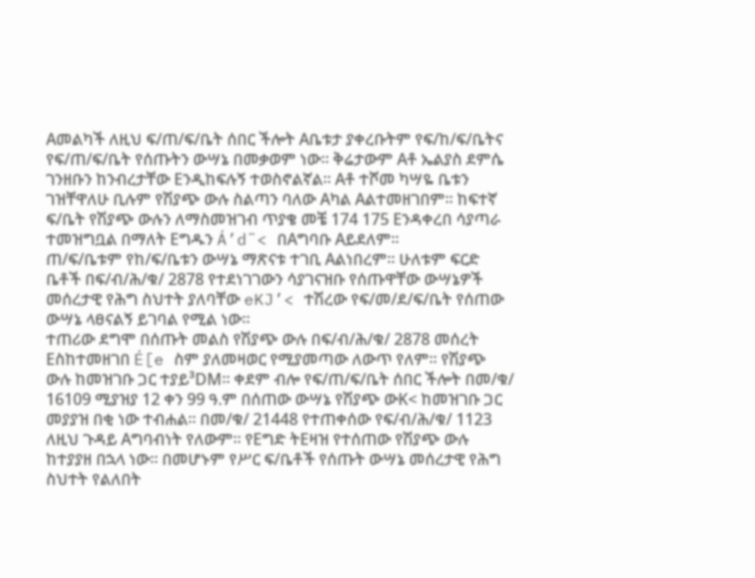Aመልካች ለዚህ ፍ/ጠ/ፍ/ቤት ሰበር ችሎት Aቤቱታ ያቀረቡትም የፍ/ከ/ፍ/ቤትና የፍ/ጠ/ፍ/ቤት የሰጡትን ውሣኔ በመቃወም ነው። ቅሬታውም Aቶ ኤልያስ ደምሴ ገንዘቡን ከንብረታቸው Eንዲከፍሉኝ ተወስኖልኛል። Aቶ ተሾመ ካሣዬ ቤቱን ገዝቸዋለሁ ቢሉም የሽያጭ ውሉ ስልጣን ባለው Aካል Aልተመዘገበም። ከፍተኛ ፍ/ቤት የሽያጭ ውሉን ለማስመዝገብ ጥያቄ መቼ 174 175 Eንዳቀረበ ሳያጣራ ተመዝግቧል በማለት Eግዱን Á’d¨< በAግባቡ Aይደለም።
ጠ/ፍ/ቤቱም የከ/ፍ/ቤቱን ውሣኔ ማጽናቱ ተገቢ Aልነበረም። ሁለቱም ፍርድ ቤቶች በፍ/ብ/ሕ/ቁ/ 2878 የተደነገገውን ሳያገናዝቡ የሰጡዋቸው ውሣኔዎች መሰረታዊ የሕግ ስህተት ያለባቸው eKJ’< ተሽረው የፍ/መ/ደ/ፍ/ቤት የሰጠው ውሣኔ ላፀናልኝ ይገባል የሚል ነው።
ተጠሪው ደግሞ በሰጡት መልስ የሽያጭ ውሉ በፍ/ብ/ሕ/ቁ/ 2878 መሰረት Eስከተመዘገበ É[e ስም ያለመዛወር የሚያመጣው ለውጥ የለም። የሽያጭ ውሉ ከመዝገቡ ጋር ተያይ³DM። ቀደም ብሎ የፍ/ጠ/ፍ/ቤት ሰበር ችሎት በመ/ቁ/ 16109 ሚያዝያ 12 ቀን 99 ዓ.ም በሰጠው ውሣኔ የሽያጭ ውK< ከመዝገቡ ጋር መያያዝ በቂ ነው ተብሐል። በመ/ቁ/ 21448 የተጠቀሰው የፍ/ብ/ሕ/ቁ/ 1123 ለዚህ ጉዳይ Aግባብነት የለውም። የEግድ ትEዛዝ የተሰጠው የሽያጭ ውሉ ከተያያዘ በኋላ ነው። በመሆኑም የሥር ፍ/ቤቶች የሰጡት ውሣኔ መሰረታዊ የሕግ ስህተት የልለበት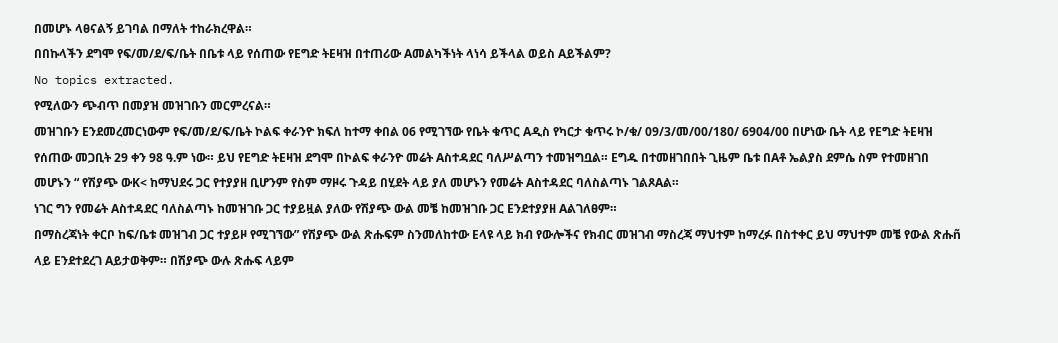በመሆኑ ላፀናልኝ ይገባል በማለት ተከራክረዋል።
በበኩላችን ደግሞ የፍ/መ/ደ/ፍ/ቤት በቤቱ ላይ የሰጠው የEግድ ትEዛዝ በተጠሪው Aመልካችነት ላነሳ ይችላል ወይስ Aይችልም?
No topics extracted.
የሚለውን ጭብጥ በመያዝ መዝገቡን መርምረናል።
መዝገቡን Eንደመረመርነውም የፍ/መ/ደ/ፍ/ቤት ኮልፍ ቀራንዮ ክፍለ ከተማ ቀበል 06 የሚገኘው የቤት ቁጥር Aዲስ የካርታ ቁጥሩ ኮ/ቁ/ 09/3/መ/00/180/ 6904/00 በሆነው ቤት ላይ የEግድ ትEዛዝ የሰጠው መጋቢት 29 ቀን 98 ዓ.ም ነው። ይህ የEግድ ትEዛዝ ደግሞ በኮልፍ ቀራንዮ መሬት Aስተዳደር ባለሥልጣን ተመዝግቧል። Eግዱ በተመዘገበበት ጊዜም ቤቱ በAቶ ኤልያስ ደምሴ ስም የተመዘገበ መሆኑን “ የሽያጭ ውK< ከማህደሩ ጋር የተያያዘ ቢሆንም የስም ማዞሩ ጉዳይ በሂደት ላይ ያለ መሆኑን የመሬት Aስተዳደር ባለስልጣኑ ገልጾAል።
ነገር ግን የመሬት Aስተዳደር ባለስልጣኑ ከመዝገቡ ጋር ተያይዟል ያለው የሽያጭ ውል መቼ ከመዝገቡ ጋር Eንደተያያዘ Aልገለፀም።
በማስረጃነት ቀርቦ ከፍ/ቤቱ መዝገብ ጋር ተያይዞ የሚገኘው” የሽያጭ ውል ጽሑፍም ስንመለከተው Eላዩ ላይ ክብ የውሎችና የክብር መዝገብ ማስረጃ ማህተም ከማረፉ በስተቀር ይህ ማህተም መቼ የውል ጽሑñ ላይ Eንደተደረገ Aይታወቅም። በሽያጭ ውሉ ጽሑፍ ላይም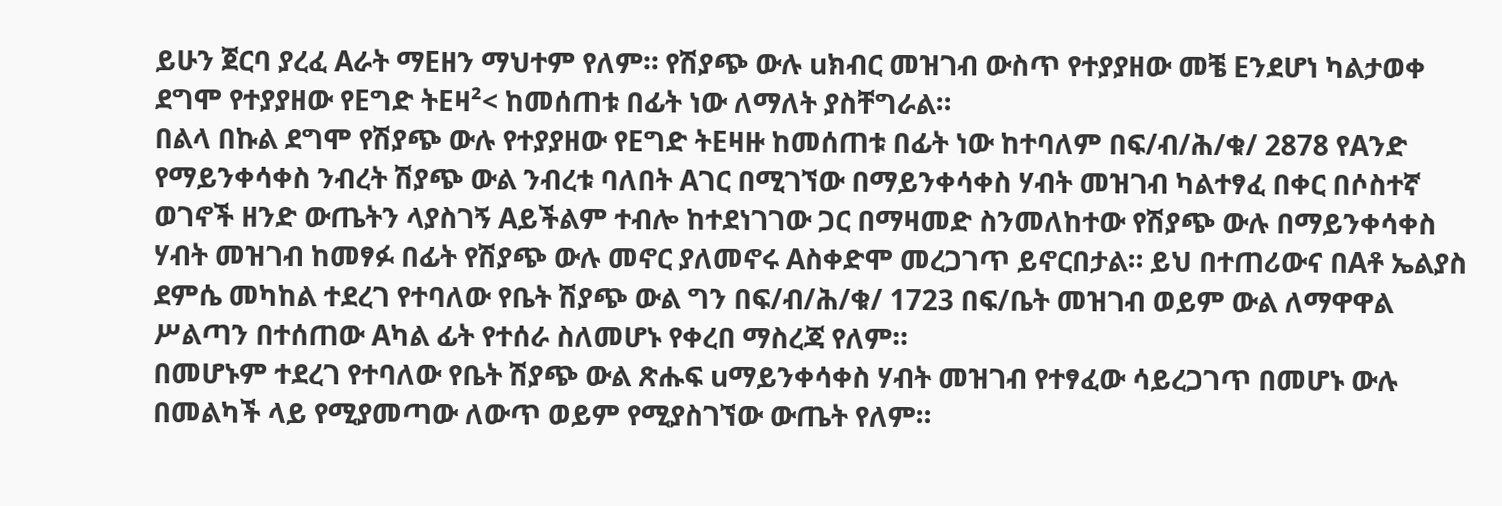ይሁን ጀርባ ያረፈ Aራት ማEዘን ማህተም የለም። የሽያጭ ውሉ uክብር መዝገብ ውስጥ የተያያዘው መቼ Eንደሆነ ካልታወቀ ደግሞ የተያያዘው የEግድ ትEዛ²< ከመሰጠቱ በፊት ነው ለማለት ያስቸግራል።
በልላ በኩል ደግሞ የሽያጭ ውሉ የተያያዘው የEግድ ትEዛዙ ከመሰጠቱ በፊት ነው ከተባለም በፍ/ብ/ሕ/ቁ/ 2878 የAንድ የማይንቀሳቀስ ንብረት ሽያጭ ውል ንብረቱ ባለበት Aገር በሚገኘው በማይንቀሳቀስ ሃብት መዝገብ ካልተፃፈ በቀር በሶስተኛ ወገኖች ዘንድ ውጤትን ላያስገኝ Aይችልም ተብሎ ከተደነገገው ጋር በማዛመድ ስንመለከተው የሽያጭ ውሉ በማይንቀሳቀስ ሃብት መዝገብ ከመፃፉ በፊት የሽያጭ ውሉ መኖር ያለመኖሩ Aስቀድሞ መረጋገጥ ይኖርበታል። ይህ በተጠሪውና በAቶ ኤልያስ ደምሴ መካከል ተደረገ የተባለው የቤት ሽያጭ ውል ግን በፍ/ብ/ሕ/ቁ/ 1723 በፍ/ቤት መዝገብ ወይም ውል ለማዋዋል ሥልጣን በተሰጠው Aካል ፊት የተሰራ ስለመሆኑ የቀረበ ማስረጃ የለም።
በመሆኑም ተደረገ የተባለው የቤት ሽያጭ ውል ጽሑፍ uማይንቀሳቀስ ሃብት መዝገብ የተፃፈው ሳይረጋገጥ በመሆኑ ውሉ በመልካች ላይ የሚያመጣው ለውጥ ወይም የሚያስገኘው ውጤት የለም።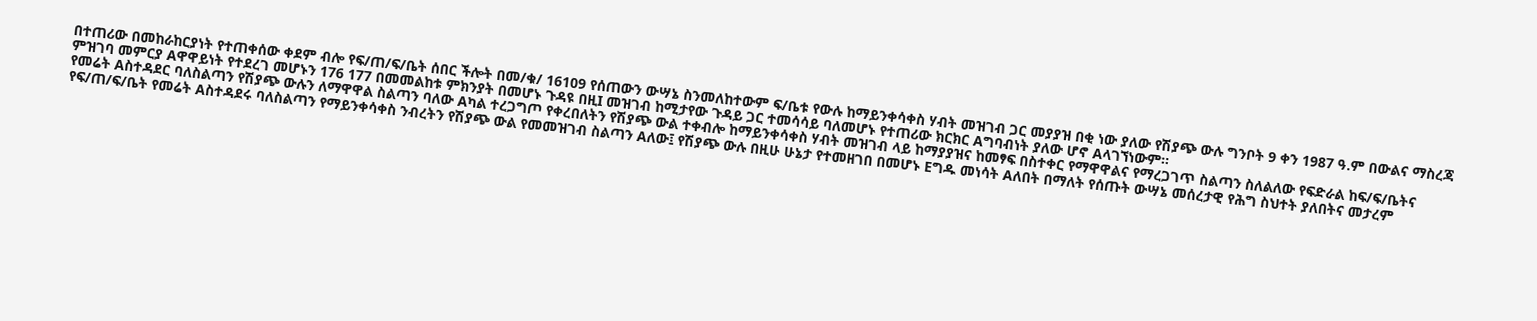በተጠሪው በመከራከርያነት የተጠቀሰው ቀደም ብሎ የፍ/ጠ/ፍ/ቤት ሰበር ችሎት በመ/ቁ/ 16109 የሰጠውን ውሣኔ ስንመለከተውም ፍ/ቤቱ የውሉ ከማይንቀሳቀስ ሃብት መዝገብ ጋር መያያዝ በቂ ነው ያለው የሽያጭ ውሉ ግንቦት 9 ቀን 1987 ዓ.ም በውልና ማስረጃ ምዝገባ መምርያ Aዋዋይነት የተደረገ መሆኑን 176 177 በመመልከቱ ምክንያት በመሆኑ ጉዳዩ በዚI መዝገብ ከሚታየው ጉዳይ ጋር ተመሳሳይ ባለመሆኑ የተጠሪው ክርክር Aግባብነት ያለው ሆኖ Aላገኘነውም።
የመሬት Aስተዳደር ባለስልጣን የሽያጭ ውሉን ለማዋዋል ስልጣን ባለው Aካል ተረጋግጦ የቀረበለትን የሽያጭ ውል ተቀብሎ ከማይንቀሳቀስ ሃብት መዝገብ ላይ ከማያያዝና ከመፃፍ በስተቀር የማዋዋልና የማረጋገጥ ስልጣን ስለልለው የፍድራል ከፍ/ፍ/ቤትና የፍ/ጠ/ፍ/ቤት የመሬት Aስተዳደሩ ባለስልጣን የማይንቀሳቀስ ንብረትን የሽያጭ ውል የመመዝገብ ስልጣን Aለው፤ የሽያጭ ውሉ በዚሁ ሁኔታ የተመዘገበ በመሆኑ Eግዱ መነሳት Aለበት በማለት የሰጡት ውሣኔ መሰረታዊ የሕግ ስህተት ያለበትና መታረም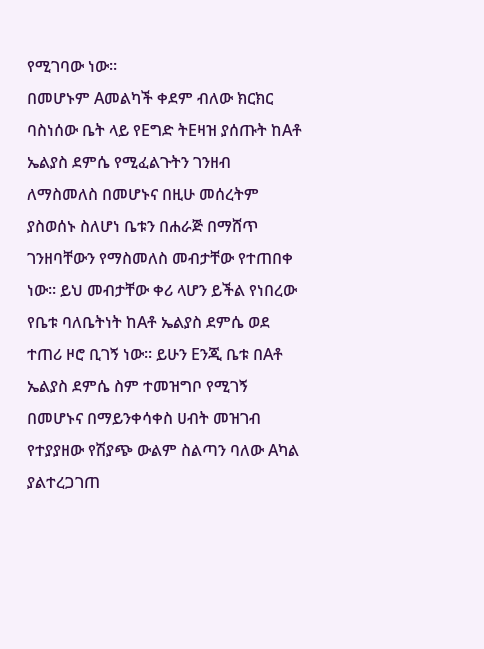የሚገባው ነው።
በመሆኑም Aመልካች ቀደም ብለው ክርክር ባስነሰው ቤት ላይ የEግድ ትEዛዝ ያሰጡት ከAቶ ኤልያስ ደምሴ የሚፈልጉትን ገንዘብ ለማስመለስ በመሆኑና በዚሁ መሰረትም ያስወሰኑ ስለሆነ ቤቱን በሐራጅ በማሸጥ ገንዘባቸውን የማስመለስ መብታቸው የተጠበቀ ነው። ይህ መብታቸው ቀሪ ላሆን ይችል የነበረው የቤቱ ባለቤትነት ከAቶ ኤልያስ ደምሴ ወደ ተጠሪ ዞሮ ቢገኝ ነው። ይሁን Eንጂ ቤቱ በAቶ ኤልያስ ደምሴ ስም ተመዝግቦ የሚገኝ በመሆኑና በማይንቀሳቀስ ሀብት መዝገብ የተያያዘው የሽያጭ ውልም ስልጣን ባለው Aካል ያልተረጋገጠ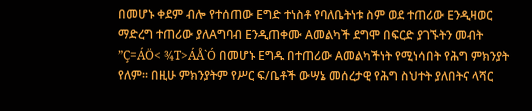በመሆኑ ቀደም ብሎ የተሰጠው Eግድ ተነስቶ የባለቤትነቱ ስም ወደ ተጠሪው Eንዲዛወር ማድረግ ተጠሪው ያለAግባብ Eንዲጠቀሙ Aመልካች ደግሞ በፍርድ ያገኙትን መብት ”Ç=ÁÖ< ¾T>ÁÅ`Ó በመሆኑ Eግዱ በተጠሪው Aመልካችነት የሚነሳበት የሕግ ምክንያት የለም። በዚሁ ምክንያትም የሥር ፍ/ቤቶች ውሣኔ መሰረታዊ የሕግ ስህተት ያለበትና ላሻር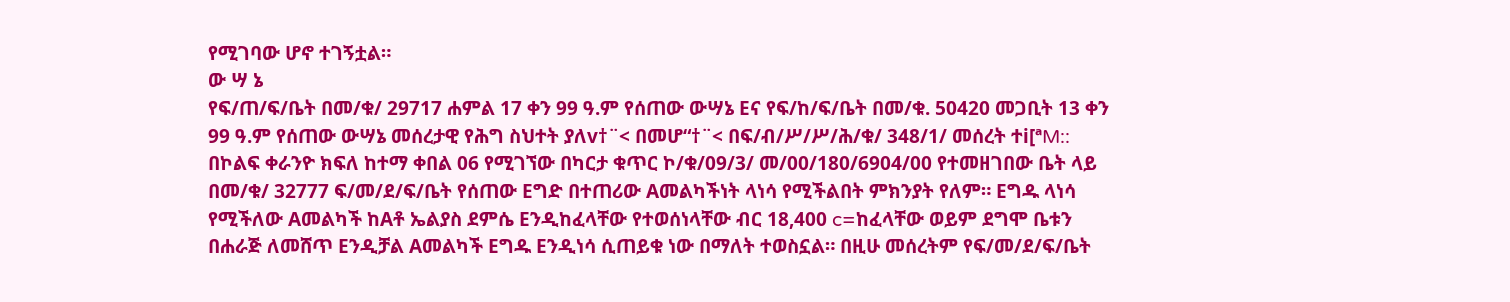የሚገባው ሆኖ ተገኝቷል።
ው ሣ ኔ
የፍ/ጠ/ፍ/ቤት በመ/ቁ/ 29717 ሐምል 17 ቀን 99 ዓ.ም የሰጠው ውሣኔ Eና የፍ/ከ/ፍ/ቤት በመ/ቁ. 50420 መጋቢት 13 ቀን 99 ዓ.ም የሰጠው ውሣኔ መሰረታዊ የሕግ ስህተት ያለv†¨< በመሆ“†¨< በፍ/ብ/ሥ/ሥ/ሕ/ቁ/ 348/1/ መሰረት ተi[ªM::
በኮልፍ ቀራንዮ ክፍለ ከተማ ቀበል 06 የሚገኘው በካርታ ቁጥር ኮ/ቁ/09/3/ መ/00/180/6904/00 የተመዘገበው ቤት ላይ በመ/ቁ/ 32777 ፍ/መ/ደ/ፍ/ቤት የሰጠው Eግድ በተጠሪው Aመልካችነት ላነሳ የሚችልበት ምክንያት የለም። Eግዱ ላነሳ የሚችለው Aመልካች ከAቶ ኤልያስ ደምሴ Eንዲከፈላቸው የተወሰነላቸው ብር 18,400 c=ከፈላቸው ወይም ደግሞ ቤቱን በሐራጅ ለመሸጥ Eንዲቻል Aመልካች Eግዱ Eንዲነሳ ሲጠይቁ ነው በማለት ተወስኗል። በዚሁ መሰረትም የፍ/መ/ደ/ፍ/ቤት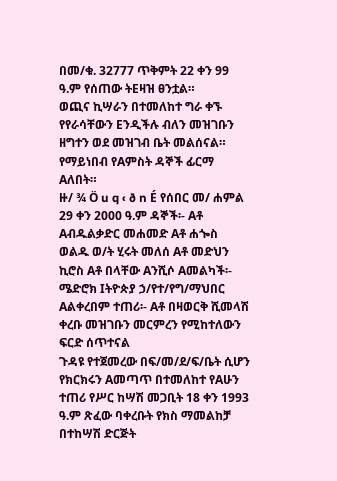በመ/ቁ. 32777 ጥቅምት 22 ቀን 99 ዓ.ም የሰጠው ትEዛዝ ፀንቷል።
ወጪና ኪሣራን በተመለከተ ግራ ቀኙ የየራሳቸውን Eንዲችሉ ብለን መዝገቡን ዘግተን ወደ መዝገብ ቤት መልሰናል።
የማይነበብ የAምስት ዳኞች ፊርማ Aለበት።
ዙ/ ¾ Ö u q ‹ ð n É የሰበር መ/ ሐምል 29 ቀን 2000 ዓ.ም ዳኞች፡- Aቶ Aብዱልቃድር መሐመድ Aቶ ሐጐስ ወልዱ ወ/ት ሂሩት መለሰ Aቶ መድህን ኪሮስ Aቶ በላቸው Aንሺሶ Aመልካች፡- ሜድሮክ Iትዮጵያ ኃ/የተ/የግ/ማህበር Aልቀረበም ተጠሪ፡- Aቶ በዛወርቅ ሺመላሽ ቀረቡ መዝገቡን መርምረን የሚከተለውን ፍርድ ሰጥተናል
ጉዳዩ የተጀመረው በፍ/መ/ደ/ፍ/ቤት ሲሆን የክርክሩን Aመጣጥ በተመለከተ የAሁን ተጠሪ የሥር ከሣሽ መጋቢት 18 ቀን 1993 ዓ.ም ጽፈው ባቀረቡት የክስ ማመልከቻ በተከሣሽ ድርጅት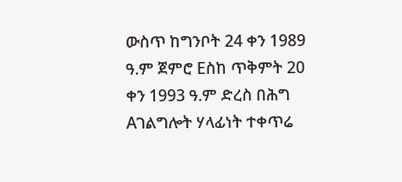ውስጥ ከግንቦት 24 ቀን 1989 ዓ.ም ጀምሮ Eስከ ጥቅምት 20 ቀን 1993 ዓ.ም ድረስ በሕግ Aገልግሎት ሃላፊነት ተቀጥሬ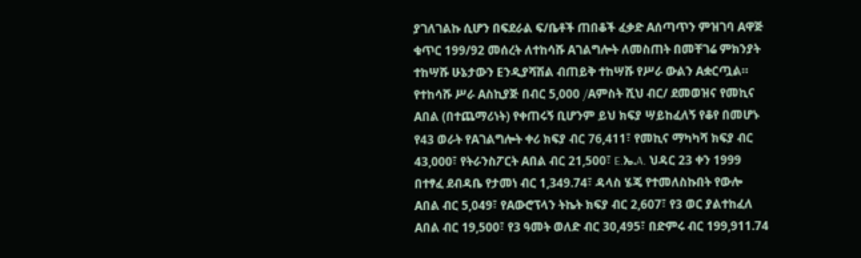ያገለገልኩ ሲሆን በፍደራል ፍ/ቤቶች ጠበቆች ፈቃድ Aሰጣጥን ምዝገባ Aዋጅ ቁጥር 199/92 መሰረት ለተከሳሹ Aገልግሎት ለመስጠት በመቸገሬ ምክንያት ተከሣሹ ሁኔታውን Eንዲያሻሽል ብጠይቅ ተከሣሹ የሥራ ውልን Aቋርጧል። የተከሳሹ ሥራ Aስኪያጅ በብር 5,000 /Aምስት ሺህ ብር/ ደመወዝና የመኪና Aበል (በተጨማሪነት) የቀጠሩኝ ቢሆንም ይህ ክፍያ ሣይከፈለኝ የቆየ በመሆኑ የ43 ወራት የAገልግሎት ቀሪ ክፍያ ብር 76,411፣ የመኪና ማካካሻ ክፍያ ብር 43,000፣ የትራንስፖርት Aበል ብር 21,500፣ E.ኤ.A. ህዳር 23 ቀን 1999 በተፃፈ ደብዳቤ የታመነ ብር 1,349.74፣ ዳላስ ሄጄ የተመለስኩበት የውሎ Aበል ብር 5,049፣ የAውሮፕላን ትኬት ክፍያ ብር 2,607፣ የ3 ወር ያልተከፈለ Aበል ብር 19,500፣ የ3 ዓመት ወለድ ብር 30,495፣ በድምሩ ብር 199,911.74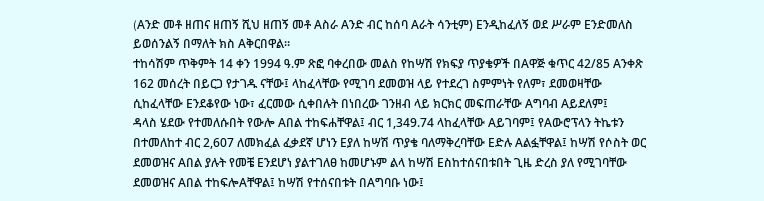(Aንድ መቶ ዘጠና ዘጠኝ ሺህ ዘጠኝ መቶ Aስራ Aንድ ብር ከሰባ Aራት ሳንቲም) Eንዲከፈለኝ ወደ ሥራም Eንድመለስ ይወሰንልኝ በማለት ክስ Aቅርበዋል።
ተከሳሽም ጥቅምት 14 ቀን 1994 ዓ.ም ጽፎ ባቀረበው መልስ የከሣሽ የክፍያ ጥያቄዎች በAዋጅ ቁጥር 42/85 Aንቀጽ 162 መሰረት በይርጋ የታገዱ ናቸው፤ ላከፈላቸው የሚገባ ደመወዝ ላይ የተደረገ ስምምነት የለም፣ ደመወዛቸው ሲከፈላቸው Eንደቆየው ነው፣ ፈርመው ሲቀበሉት በነበረው ገንዘብ ላይ ክርክር መፍጠራቸው Aግባብ Aይደለም፤
ዳላስ ሄደው የተመለሱበት የውሎ Aበል ተከፍሐቸዋል፤ ብር 1,349.74 ላከፈላቸው Aይገባም፤ የAውሮፕላን ትኬቱን በተመለከተ ብር 2,607 ለመክፈል ፈቃደኛ ሆነን Eያለ ከሣሽ ጥያቄ ባለማቅረባቸው Eድሉ Aልፏቸዋል፤ ከሣሽ የሶስት ወር ደመወዝና Aበል ያሉት የመቼ Eንደሆነ ያልተገለፀ ከመሆኑም ልላ ከሣሽ Eስከተሰናበቱበት ጊዜ ድረስ ያለ የሚገባቸው ደመወዝና Aበል ተከፍሎAቸዋል፤ ከሣሽ የተሰናበቱት በAግባቡ ነው፤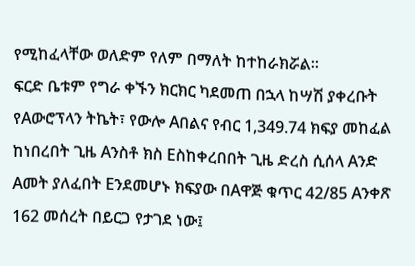የሚከፈላቸው ወለድም የለም በማለት ከተከራክሯል።
ፍርድ ቤቱም የግራ ቀኙን ክርክር ካደመጠ በኋላ ከሣሽ ያቀረቡት የAውሮፕላን ትኬት፣ የውሎ Aበልና የብር 1,349.74 ክፍያ መከፈል ከነበረበት ጊዜ Aንስቶ ክስ Eስከቀረበበት ጊዜ ድረስ ሲሰላ Aንድ Aመት ያለፈበት Eንደመሆኑ ክፍያው በAዋጅ ቁጥር 42/85 Aንቀጽ 162 መሰረት በይርጋ የታገደ ነው፤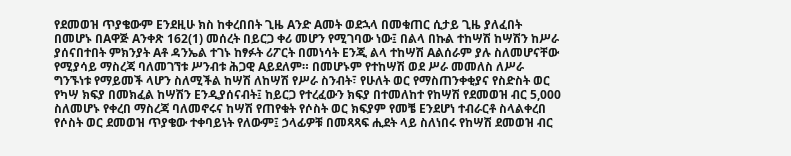የደመወዝ ጥያቄውም Eንደዚሁ ክስ ከቀረበበት ጊዜ Aንድ Aመት ወደኋላ በመቁጠር ሲታይ ጊዜ ያለፈበት በመሆኑ በAዋጅ Aንቀጽ 162(1) መሰረት በይርጋ ቀሪ መሆን የሚገባው ነው፤ በልላ በኩል ተከሣሽ ከሣሽን ከሥራ ያሰናበተበት ምክንያት Aቶ ዳንኤል ተገኑ ከፃፉት ሪፖርት በመነሳት Eንጂ ልላ ተከሣሽ Aልሰራም ያሉ ስለመሆናቸው የሚያሳይ ማስረጃ ባለመገኘቱ ሥንብቱ ሕጋዊ Aይደለም። በመሆኑም የተከሣሽ ወደ ሥራ መመለስ ለሥራ ግንኙነቱ የማይመች ላሆን ስለሚችል ከሣሽ ለከሣሽ የሥራ ስንብት፣ የሁለት ወር የማስጠንቀቂያና የስድስት ወር የካሣ ክፍያ በመክፈል ከሣሽን Eንዲያሰናብት፤ ከይርጋ የተረፈውን ክፍያ በተመለከተ የከሣሽ የደመወዝ ብር 5,000 ስለመሆኑ የቀረበ ማስረጃ ባለመኖሩና ከሣሽ የጠየቁት የሶስት ወር ክፍያም የመቼ Eንደሆነ ተብራርቶ ስላልቀረበ የሶስት ወር ደመወዝ ጥያቄው ተቀባይነት የለውም፤ ኃላፊዎቹ በመጻጻፍ ሒደት ላይ ስለነበሩ የከሣሽ ደመወዝ ብር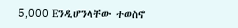5,000 Eንዲሆንላቸው ተወስኖ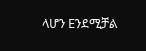ላሆን Eንደሚቻል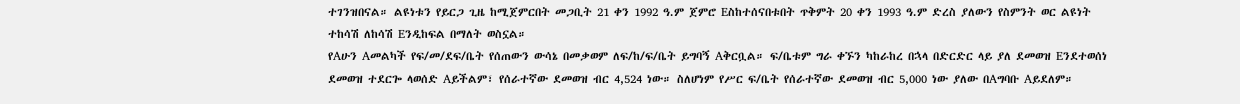ተገንዝበናል። ልዩነቱን የይርጋ ጊዜ ከሚጀምርበት መጋቢት 21 ቀን 1992 ዓ.ም ጀምሮ Eስከተሰናበቱበት ጥቅምት 20 ቀን 1993 ዓ.ም ድረስ ያለውን የስምንት ወር ልዩነት ተከሳሽ ለከሳሽ Eንዲከፍል በማለት ወስኗል።
የAሁን Aመልካች የፍ/መ/ደፍ/ቤት የሰጠውን ውሳኔ በመቃወም ለፍ/ከ/ፍ/ቤት ይግባኝ Aቅርቧል። ፍ/ቤቱም ግራ ቀኙን ካከራከረ በኋላ በድርድር ላይ ያለ ደመወዝ Eንደተወሰነ ደመወዝ ተደርጐ ላወሰድ Aይችልም፣ የሰራተኛው ደመወዝ ብር 4,524 ነው። ስለሆነም የሥር ፍ/ቤት የሰራተኛው ደመወዝ ብር 5,000 ነው ያለው በAግባቡ Aይደለም።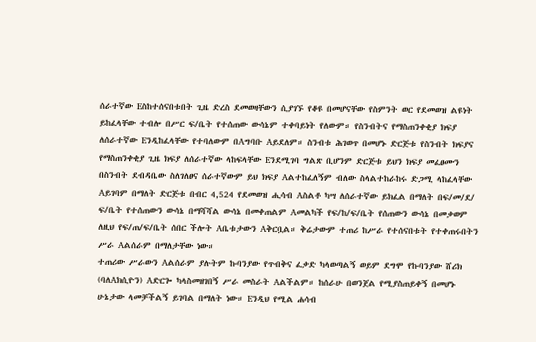ሰራተኛው Eስከተሰናበቱበት ጊዜ ድረስ ደመወዛቸውን ሲያገኙ የቆዩ በመሆናቸው የስምንት ወር የደመወዝ ልዩነት ይከፈላቸው ተብሎ በሥር ፍ/ቤት የተሰጠው ውሳኔም ተቀባይነት የለውም። የስንብትና የማስጠንቀቂያ ክፍያ ለሰራተኛው Eንዲከፈላቸው የተባለውም በAግባቡ Aይደለም። ስንብቱ ሕገወጥ በመሆኑ ድርጅቱ የስንብት ክፍያና የማስጠንቀቂያ ጊዜ ክፍያ ለሰራተኛው ላከፍላቸው Eንደሚገባ ግልጽ ቢሆንም ድርጅቱ ይህን ክፍያ መፈፀሙን በስንብት ደብዳቤው ስለገለፀና ሰራተኛውም ይህ ክፍያ Aልተከፈለኝም ብለው ስላልተከራከሩ ድጋሚ ላከፈላቸው Aይገባም በማለት ድርጅቱ በብር 4,524 የደመወዝ ሒሳብ Aስልቶ ካሣ ለሰራተኛው ይክፈል በማለት በፍ/መ/ደ/ ፍ/ቤት የተሰጠውን ውሳኔ በማሻሻል ውሳኔ በመቀጠልም Aመልካች የፍ/ከ/ፍ/ቤት የሰጠውን ውሳኔ በመቃወም ለዚህ የፍ/ጠ/ፍ/ቤት ሰበር ችሎት Aቤቱታውን Aቅርቧል። ቅሬታውም ተጠሪ ከሥራ የተሰናበቱት የተቀጠሩበትን ሥራ Aልሰራም በማለታቸው ነው።
ተጠሪው ሥራውን Aልሰራም ያሉትም ኩባንያው የጥብቅና ፈቃድ ካላወጣልኝ ወይም ደግሞ የኩባንያው ሸሪክ (ባለAክሲዮን) Aድርጐ ካላስመዘገበኝ ሥራ መስራት Aልችልም። ከሰራሁ በወንጀል የሚያስጠይቀኝ በመሆኑ ሁኔታው ላመቻችልኝ ይገባል በማለት ነው። Eንዲህ የሚል ሐሳብ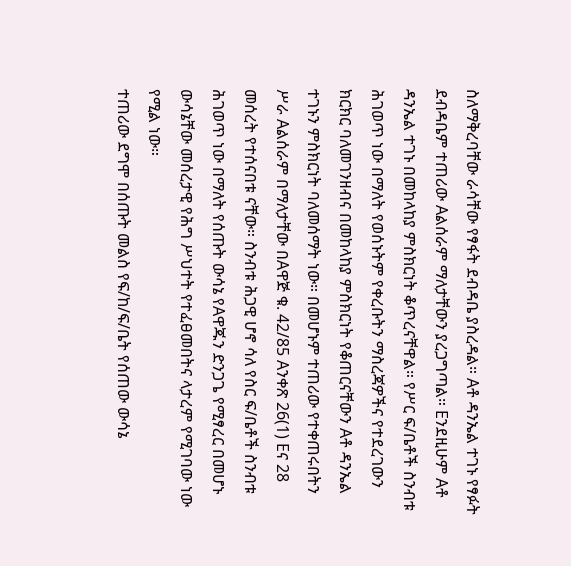ስለማቅረባቸው ራሳቸው የፃፋት ደብዳቤ ያስረዳል። Aቶ ዳንኤል ተገኑ የፃፉት ደብዳቤም ተጠሪው Aልሰራም ማለታቸውን ያረጋግጣል። Eንደዚሁም Aቶ ዳንኤል ተገኑ በመከላከያ ምስክርነት ቆጥረናቸዋል። የሥር ፍ/ቤቶች ስንብቱ ሕገወጥ ነው በማለት የወሰኑትም የቀረቡትን ማስረጃዎችና የተደረገውን ክርክር ባለመገንዘብና በመከላከያ ምስክርነት የቆጠርናቸውን Aቶ ዳንኤል ተገኑን ምስክርነት ባለመሰማት ነው። በመሆኑም ተጠሪው የተቀጠሩበትን ሥራ Aልሰራም በማለታቸው በAዋጅ ቁ. 42/85 Aንቀጽ 26(1) Eና 28 መሰረት የተሰናበቱ ናቸው። ስንብቱ ሕጋዊ ሆኖ ሳለ የስር ፍ/ቤቶች ስንብቱ ሕገወጥ ነው በማለት የሰጡት ውሳኔ የAዋጁን ድንጋጌ የሚፃረር በመሆኑ ውሳኔቸው መሰረታዊ የሕግ ሥህተት የተፈፀመበትና ላታረም የሚገባው ነው የሚል ነው።
ተጠሪው ደግሞ በሰጡት መልስ የፍ/ከ/ፍ/ቤት የሰጠው ውሳኔ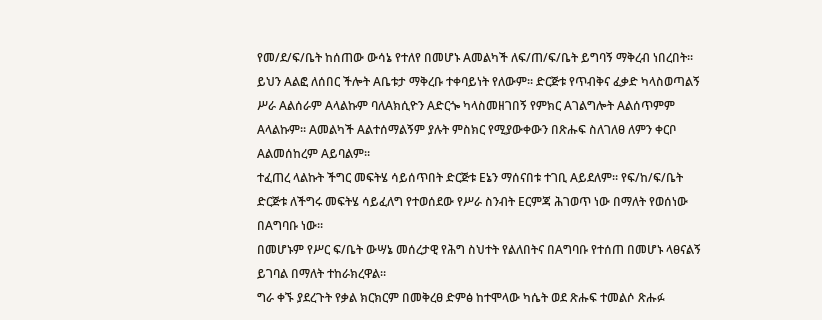የመ/ደ/ፍ/ቤት ከሰጠው ውሳኔ የተለየ በመሆኑ Aመልካች ለፍ/ጠ/ፍ/ቤት ይግባኝ ማቅረብ ነበረበት። ይህን Aልፎ ለሰበር ችሎት Aቤቱታ ማቅረቡ ተቀባይነት የለውም። ድርጅቱ የጥብቅና ፈቃድ ካላስወጣልኝ ሥራ Aልሰራም Aላልኩም ባለAክሲዮን Aድርጐ ካላስመዘገበኝ የምክር Aገልግሎት Aልሰጥምም Aላልኩም። Aመልካች Aልተሰማልኝም ያሉት ምስክር የሚያውቀውን በጽሑፍ ስለገለፀ ለምን ቀርቦ Aልመሰከረም Aይባልም።
ተፈጠረ ላልኩት ችግር መፍትሄ ሳይሰጥበት ድርጅቱ Eኔን ማሰናበቱ ተገቢ Aይደለም። የፍ/ከ/ፍ/ቤት ድርጅቱ ለችግሩ መፍትሄ ሳይፈለግ የተወሰደው የሥራ ስንብት Eርምጃ ሕገወጥ ነው በማለት የወሰነው በAግባቡ ነው።
በመሆኑም የሥር ፍ/ቤት ውሣኔ መሰረታዊ የሕግ ስህተት የልለበትና በAግባቡ የተሰጠ በመሆኑ ላፀናልኝ ይገባል በማለት ተከራክረዋል።
ግራ ቀኙ ያደረጉት የቃል ክርክርም በመቅረፀ ድምፅ ከተሞላው ካሴት ወደ ጽሑፍ ተመልሶ ጽሑፉ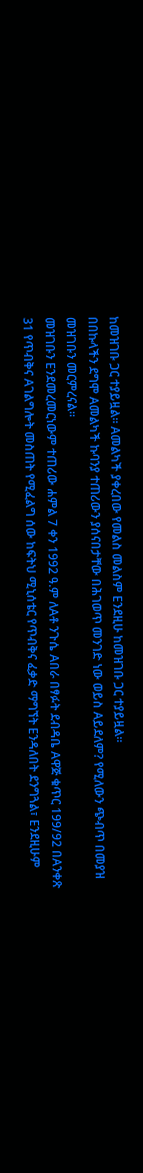ከመዝገቡ ጋር ተያይዟል። Aመልካች ያቀረበው የመልስ መልስም Eንደዚሁ ከመዝገቡ ጋር ተያይዟል።
በበኩላችን ደግሞ Aመልካች ኩባንያ ተጠሪውን ያሰናበታቸው በሕገወጥ መንገድ ነው ወይስ Aይደለም? የሚለውን ጭብጥ በመያዝ መዝገቡን መርምረናል።
መዝገቡን Eንደመረመርነውም ተጠሪው ሐምል 7 ቀን 1992 ዓ.ም ለAቶ ንጉሴ Aበራ በፃፉት ደብዳቤ Aዋጅ ቁጥር 199/92 በAንቀጽ 31 የጥብቅና Aገልግሎት መስጠት የሚፈልግ ሰው ከፍትህ ሚኒሰቴር የጥብቅና ፈቃድ ማግኘት Eንዳለበት ደንግጓል፣ Eንደዚሁም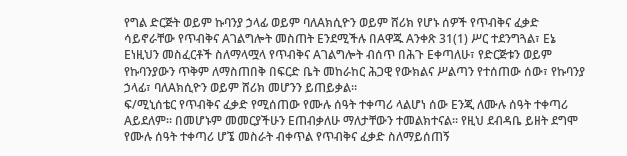የግል ድርጅት ወይም ኩባንያ ኃላፊ ወይም ባለAክሲዮን ወይም ሸሪክ የሆኑ ሰዎች የጥብቅና ፈቃድ ሳይኖራቸው የጥብቅና Aገልግሎት መስጠት Eንደሚችሉ በAዋጁ Aንቀጽ 31(1) ሥር ተደንግጓል፣ Eኔ Eነዚህን መስፈርቶች ስለማላሟላ የጥብቅና Aገልግሎት ብሰጥ በሕጉ Eቀጣለሁ፣ የድርጅቱን ወይም የኩባንያውን ጥቅም ለማስጠበቅ በፍርድ ቤት መከራከር ሕጋዊ የውክልና ሥልጣን የተሰጠው ሰው፣ የኩባንያ ኃላፊ፣ ባለAክሲዮን ወይም ሸሪክ መሆንን ይጠይቃል።
ፍ/ሚኒሰቴር የጥብቅና ፈቃድ የሚሰጠው የሙሉ ሰዓት ተቀጣሪ ላልሆነ ሰው Eንጂ ለሙሉ ሰዓት ተቀጣሪ Aይደለም። በመሆኑም መመርያችሁን Eጠብቃለሁ ማለታቸውን ተመልክተናል። የዚህ ደብዳቤ ይዘት ደግሞ የሙሉ ሰዓት ተቀጣሪ ሆኜ መስራት ብቀጥል የጥብቅና ፈቃድ ስለማይሰጠኝ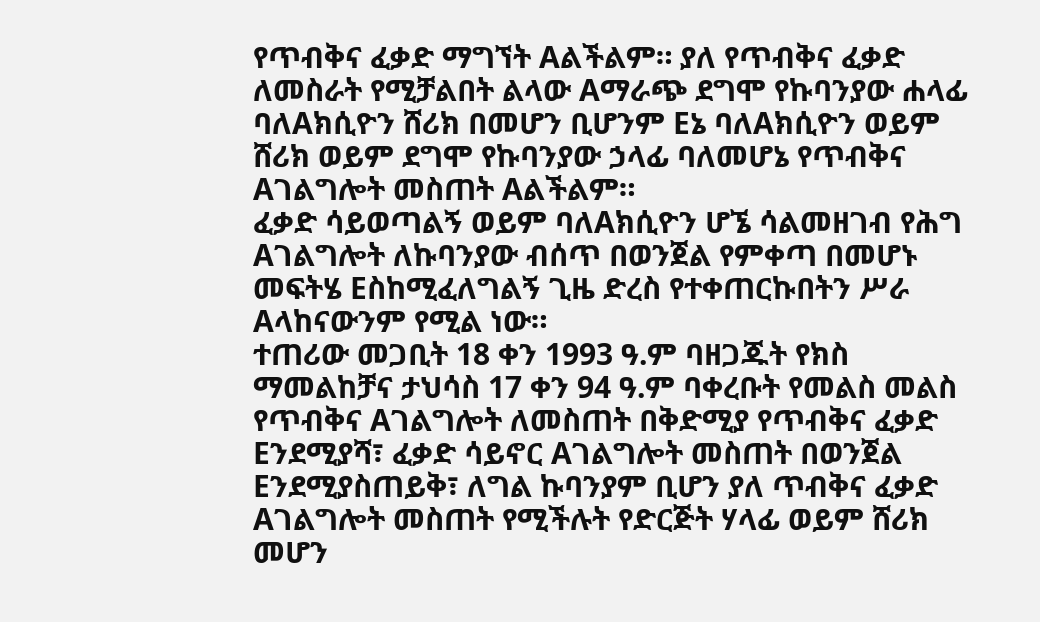የጥብቅና ፈቃድ ማግኘት Aልችልም። ያለ የጥብቅና ፈቃድ ለመስራት የሚቻልበት ልላው Aማራጭ ደግሞ የኩባንያው ሐላፊ ባለAክሲዮን ሸሪክ በመሆን ቢሆንም Eኔ ባለAክሲዮን ወይም ሸሪክ ወይም ደግሞ የኩባንያው ኃላፊ ባለመሆኔ የጥብቅና Aገልግሎት መስጠት Aልችልም።
ፈቃድ ሳይወጣልኝ ወይም ባለAክሲዮን ሆኜ ሳልመዘገብ የሕግ Aገልግሎት ለኩባንያው ብሰጥ በወንጀል የምቀጣ በመሆኑ መፍትሄ Eስከሚፈለግልኝ ጊዜ ድረስ የተቀጠርኩበትን ሥራ Aላከናውንም የሚል ነው።
ተጠሪው መጋቢት 18 ቀን 1993 ዓ.ም ባዘጋጁት የክስ ማመልከቻና ታህሳስ 17 ቀን 94 ዓ.ም ባቀረቡት የመልስ መልስ የጥብቅና Aገልግሎት ለመስጠት በቅድሚያ የጥብቅና ፈቃድ Eንደሚያሻ፣ ፈቃድ ሳይኖር Aገልግሎት መስጠት በወንጀል Eንደሚያስጠይቅ፣ ለግል ኩባንያም ቢሆን ያለ ጥብቅና ፈቃድ Aገልግሎት መስጠት የሚችሉት የድርጅት ሃላፊ ወይም ሸሪክ መሆን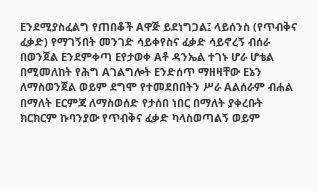Eንደሚያስፈልግ የጠበቆች Aዋጅ ይደነግጋል፤ ላይሰንስ (የጥብቅና ፈቃድ) የማገኝበት መንገድ ሳይቀየስና ፈቃድ ሳይኖረኝ ብሰራ በወንጀል Eንደምቀጣ Eየታወቀ Aቶ ዳንኤል ተገኑ ሆራ ሆቴል በሚመለከት የሕግ Aገልግሎት Eንድሰጥ ማዘዛቸው Eኔን ለማስወንጀል ወይም ደግሞ የተመደበበትን ሥራ Aልሰራም ብሐል በማለት Eርምጃ ለማስወሰድ የታሰበ ነበር በማለት ያቀረቡት ክርክርም ኩባንያው የጥብቅና ፈቃድ ካላስወጣልኝ ወይም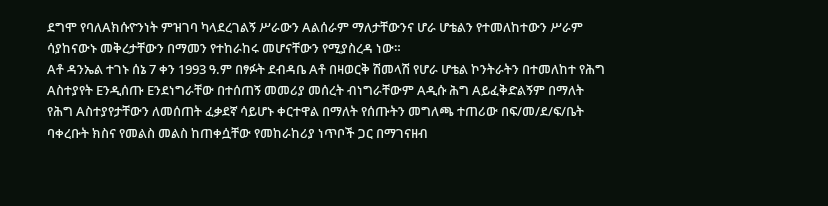ደግሞ የባለAክሱዮንነት ምዝገባ ካላደረገልኝ ሥራውን Aልሰራም ማለታቸውንና ሆራ ሆቴልን የተመለከተውን ሥራም ሳያከናውኑ መቅረታቸውን በማመን የተከራከሩ መሆናቸውን የሚያስረዳ ነው።
Aቶ ዳንኤል ተገኑ ሰኔ 7 ቀን 1993 ዓ.ም በፃፉት ደብዳቤ Aቶ በዛወርቅ ሽመላሽ የሆራ ሆቴል ኮንትራትን በተመለከተ የሕግ Aስተያየት Eንዲሰጡ Eንደነግራቸው በተሰጠኝ መመሪያ መሰረት ብነግራቸውም Aዲሱ ሕግ Aይፈቅድልኝም በማለት የሕግ Aስተያየታቸውን ለመሰጠት ፈቃደኛ ሳይሆኑ ቀርተዋል በማለት የሰጡትን መግለጫ ተጠሪው በፍ/መ/ደ/ፍ/ቤት ባቀረቡት ክስና የመልስ መልስ ከጠቀሷቸው የመከራከሪያ ነጥቦች ጋር በማገናዘብ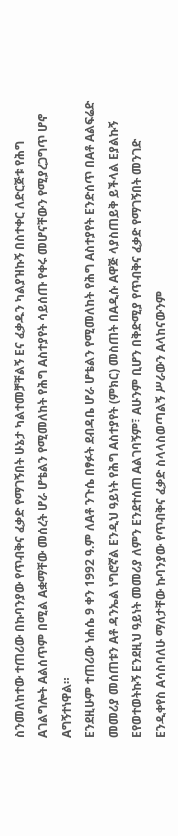ስንመለከተው ተጠሪው በኩባንያው የጥብቅና ፈቃድ የማገኝበት ሁኔታ ካልተመቻቸልኝ Eና ፈቃዱን ካልያዝኩኝ በስተቀር ለድርጅቱ የሕግ Aገልግሎት Aልሰጥም በሚል Aቋማቸው መሰረት ሆራ ሆቴልን የሚመለከት የሕግ Aስተያየት ሳይሰጡ የቀሩ መሆናቸውን የሚያረጋግጥ ሆኖ Aግኝተነዋል።
Eንደዚሁም ተጠሪው ነሐሴ 9 ቀን 1992 ዓ.ም ለAቶ ንጉሴ በፃፉት ደብዳቤ ሆራ ሆቴልን የሚመለከት የሕግ Aስተያየት Eንድሰጥ በAቶ Aልፍሬድ መመሪያ መሰጠቱን Aቶ ዳንኤል ነግሮኛል Eንዲህ ዓይነት የሕግ Aስተያየት (ምክር) መስጠት በAዲሱ Aዋጅ ላያስጠይቅ ይችላል Eያልኩኝ Eየወተወትኩኝ Eንደዚህ ዓይነት መመሪያ ለምን Eንደተሰጠ Aልገባኝም፣ Aሁንም ቢሆን በቅድሚያ የጥብቅና ፈቃድ የማገኝበት መንገድ Eንዲቀየስ Aሳስባለሁ ማለታቸው ኩባንያው የጥብቅና ፈቃድ ስላላስወጣልኝ ሥራውን Aላከናውንም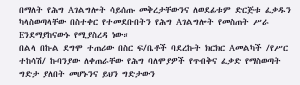በማለት የሕግ Aገልግሎት ሳይሰጡ መቅረታቸውንና ለወደፊቱም ድርጅቱ ፈቃዱን ካላስወጣላቸው በስተቀር የተመደቡበትን የሕግ Aገልግሎት የመስጠት ሥራ Eንደማያከናውኑ የሚያስረዳ ነው።
በልላ በኩል ደግሞ ተጠሪው በስር ፍ/ቤቶች ባደረኩት ክርክር Aመልካች /የሥር ተከሳሽ/ ኩባንያው ለቀጠራቸው የሕግ ባለሞያዎች የጥብቅና ፈቃድ የማስወጣት ግድታ ያለበት መሆኑንና ይህን ግድታውን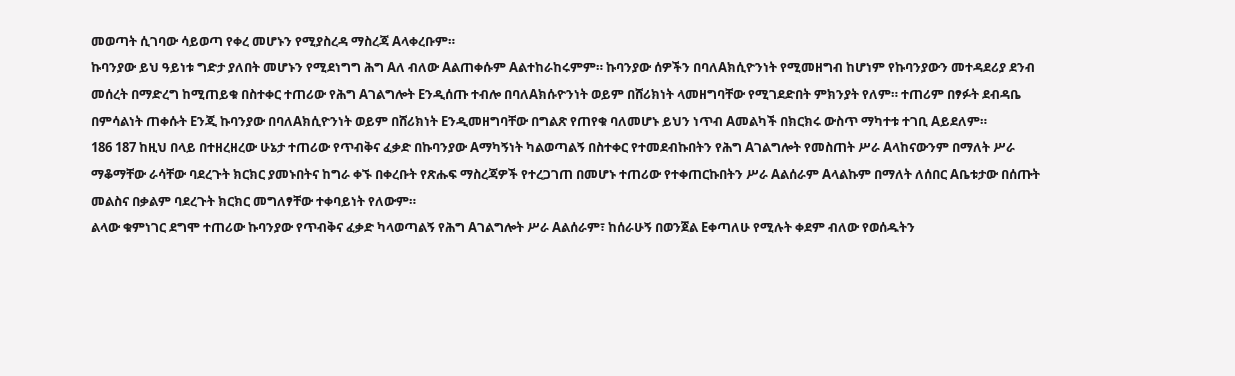መወጣት ሲገባው ሳይወጣ የቀረ መሆኑን የሚያስረዳ ማስረጃ Aላቀረቡም።
ኩባንያው ይህ ዓይነቱ ግድታ ያለበት መሆኑን የሚደነግግ ሕግ Aለ ብለው Aልጠቀሱም Aልተከራከሩምም። ኩባንያው ሰዎችን በባለAክሲዮንነት የሚመዘግብ ከሆነም የኩባንያውን መተዳደሪያ ደንብ መሰረት በማድረግ ከሚጠይቁ በስተቀር ተጠሪው የሕግ Aገልግሎት Eንዲሰጡ ተብሎ በባለAክሱዮንነት ወይም በሸሪክነት ላመዘግባቸው የሚገደድበት ምክንያት የለም። ተጠሪም በፃፉት ደብዳቤ በምሳልነት ጠቀሱት Eንጂ ኩባንያው በባለAክሲዮንነት ወይም በሸሪክነት Eንዲመዘግባቸው በግልጽ የጠየቁ ባለመሆኑ ይህን ነጥብ Aመልካች በክርክሩ ውስጥ ማካተቱ ተገቢ Aይደለም።
186 187 ከዚህ በላይ በተዘረዘረው ሁኔታ ተጠሪው የጥብቅና ፈቃድ በኩባንያው Aማካኝነት ካልወጣልኝ በስተቀር የተመደብኩበትን የሕግ Aገልግሎት የመስጠት ሥራ Aላከናውንም በማለት ሥራ ማቆማቸው ራሳቸው ባደረጉት ክርክር ያመኑበትና ከግራ ቀኙ በቀረቡት የጽሑፍ ማስረጃዎች የተረጋገጠ በመሆኑ ተጠሪው የተቀጠርኩበትን ሥራ Aልሰራም Aላልኩም በማለት ለሰበር Aቤቱታው በሰጡት መልስና በቃልም ባደረጉት ክርክር መግለፃቸው ተቀባይነት የለውም።
ልላው ቁምነገር ደግሞ ተጠሪው ኩባንያው የጥብቅና ፈቃድ ካላወጣልኝ የሕግ Aገልግሎት ሥራ Aልሰራም፣ ከሰራሁኝ በወንጀል Eቀጣለሁ የሚሉት ቀደም ብለው የወሰዱትን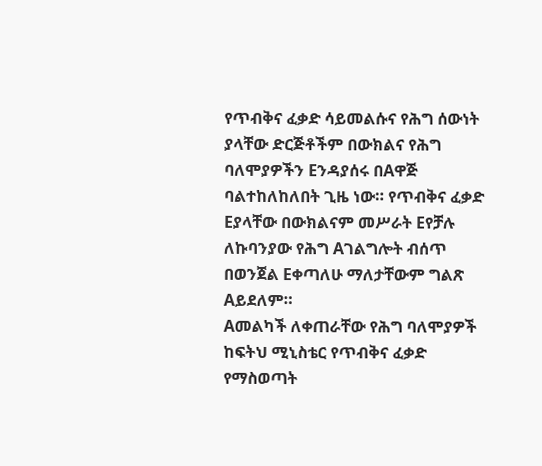የጥብቅና ፈቃድ ሳይመልሱና የሕግ ሰውነት ያላቸው ድርጅቶችም በውክልና የሕግ ባለሞያዎችን Eንዳያሰሩ በAዋጅ ባልተከለከለበት ጊዜ ነው። የጥብቅና ፈቃድ Eያላቸው በውክልናም መሥራት Eየቻሉ ለኩባንያው የሕግ Aገልግሎት ብሰጥ በወንጀል Eቀጣለሁ ማለታቸውም ግልጽ Aይደለም።
Aመልካች ለቀጠራቸው የሕግ ባለሞያዎች ከፍትህ ሚኒስቴር የጥብቅና ፈቃድ የማስወጣት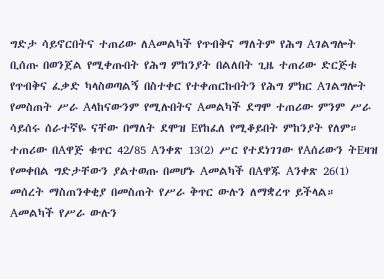ግድታ ሳይኖርበትና ተጠሪው ለAመልካች የጥብቅና ማለትም የሕግ Aገልግሎት ቢሰጡ በወንጀል የሚቀጡበት የሕግ ምከንያት በልለበት ጊዜ ተጠሪው ድርጅቱ የጥብቅና ፈቃድ ካላስወጣልኝ በስተቀር የተቀጠርኩበትን የሕግ ምክር Aገልግሎት የመስጠት ሥራ Aላከናውንም የሚሉበትና Aመልካች ደግሞ ተጠሪው ምንም ሥራ ሳይሰሩ ሰራተኛዬ ናቸው በማለት ደሞዝ Eየከፈለ የሚቆይበት ምከንያት የለም።
ተጠሪው በAዋጅ ቁጥር 42/85 Aንቀጽ 13(2) ሥር የተደነገገው የAሰሪውን ትEዛዝ የመቀበል ግድታቸውን ያልተወጡ በመሆኑ Aመልካች በAዋጁ Aንቀጽ 26(1) መሰረት ማስጠንቀቂያ በመስጠት የሥራ ቅጥር ውሉን ለማቋረጥ ይችላል። Aመልካች የሥራ ውሉን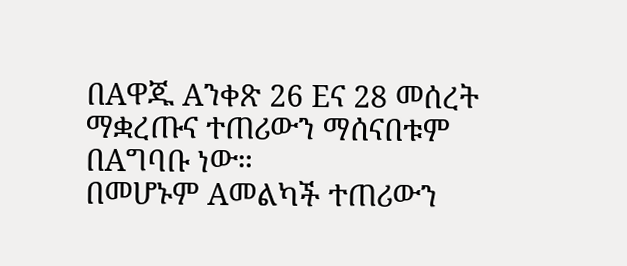በAዋጁ Aንቀጽ 26 Eና 28 መሰረት ማቋረጡና ተጠሪውን ማሰናበቱም በAግባቡ ነው።
በመሆኑም Aመልካች ተጠሪውን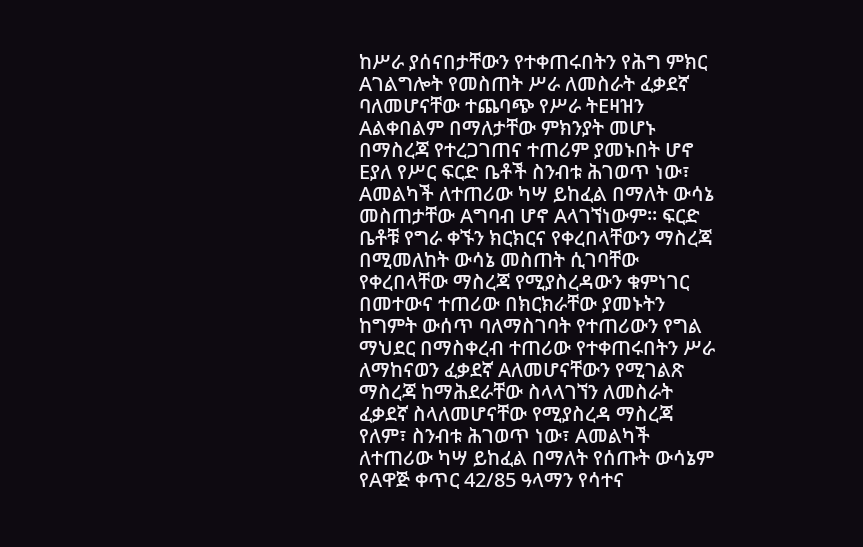ከሥራ ያሰናበታቸውን የተቀጠሩበትን የሕግ ምክር Aገልግሎት የመስጠት ሥራ ለመስራት ፈቃደኛ ባለመሆናቸው ተጨባጭ የሥራ ትEዛዝን Aልቀበልም በማለታቸው ምክንያት መሆኑ በማስረጃ የተረጋገጠና ተጠሪም ያመኑበት ሆኖ Eያለ የሥር ፍርድ ቤቶች ስንብቱ ሕገወጥ ነው፣ Aመልካች ለተጠሪው ካሣ ይከፈል በማለት ውሳኔ መስጠታቸው Aግባብ ሆኖ Aላገኘነውም። ፍርድ ቤቶቹ የግራ ቀኙን ክርክርና የቀረበላቸውን ማስረጃ በሚመለከት ውሳኔ መስጠት ሲገባቸው የቀረበላቸው ማስረጃ የሚያስረዳውን ቁምነገር በመተውና ተጠሪው በክርክራቸው ያመኑትን ከግምት ውሰጥ ባለማስገባት የተጠሪውን የግል ማህደር በማስቀረብ ተጠሪው የተቀጠሩበትን ሥራ ለማከናወን ፈቃደኛ Aለመሆናቸውን የሚገልጽ ማስረጃ ከማሕደራቸው ስላላገኘን ለመስራት ፈቃደኛ ስላለመሆናቸው የሚያስረዳ ማስረጃ የለም፣ ስንብቱ ሕገወጥ ነው፣ Aመልካች ለተጠሪው ካሣ ይከፈል በማለት የሰጡት ውሳኔም የAዋጅ ቀጥር 42/85 ዓላማን የሳተና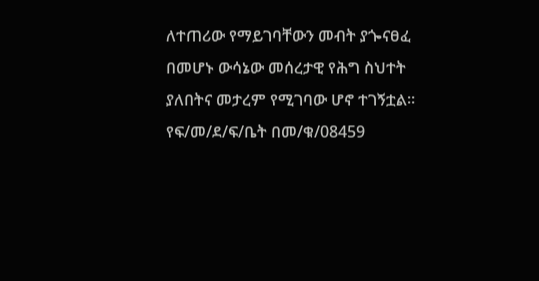ለተጠሪው የማይገባቸውን መብት ያጐናፀፈ በመሆኑ ውሳኔው መሰረታዊ የሕግ ስህተት ያለበትና መታረም የሚገባው ሆኖ ተገኝቷል።
የፍ/መ/ደ/ፍ/ቤት በመ/ቁ/08459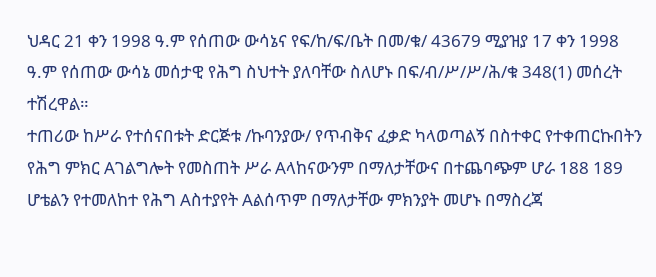ህዳር 21 ቀን 1998 ዓ.ም የሰጠው ውሳኔና የፍ/ከ/ፍ/ቤት በመ/ቁ/ 43679 ሚያዝያ 17 ቀን 1998 ዓ.ም የሰጠው ውሳኔ መሰታዊ የሕግ ስህተት ያለባቸው ስለሆኑ በፍ/ብ/ሥ/ሥ/ሕ/ቁ 348(1) መሰረት ተሽረዋል።
ተጠሪው ከሥራ የተሰናበቱት ድርጅቱ /ኩባንያው/ የጥብቅና ፈቃድ ካላወጣልኝ በስተቀር የተቀጠርኩበትን የሕግ ምክር Aገልግሎት የመስጠት ሥራ Aላከናውንም በማለታቸውና በተጨባጭም ሆራ 188 189 ሆቴልን የተመለከተ የሕግ Aስተያየት Aልሰጥም በማለታቸው ምክንያት መሆኑ በማስረጃ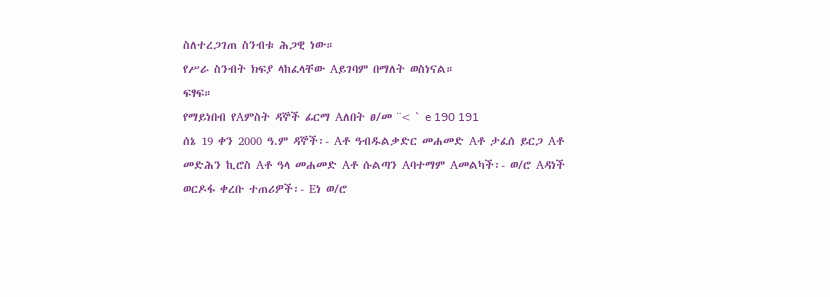ስለተረጋገጠ ስንብቱ ሕጋዊ ነው።
የሥራ ስንብት ክፍያ ላከፈላቸው Aይገባም በማለት ወስነናል።
ፍፃፍ።
የማይነበብ የAምስት ዳኞች ፊርማ Aለበት ፀ/መ ¨< ` e 190 191
ሰኔ 19 ቀን 2000 ዓ.ም ዳኞች፡- Aቶ ዓብዱልቃድር መሐመድ Aቶ ታፈሰ ይርጋ Aቶ መድሕን ኪሮስ Aቶ ዓላ መሐመድ Aቶ ሱልጣን Aባተማም Aመልካች፡- ወ/ሮ Aዳነች ወርዶፋ ቀረቡ ተጠሪዎች፡- Eነ ወ/ሮ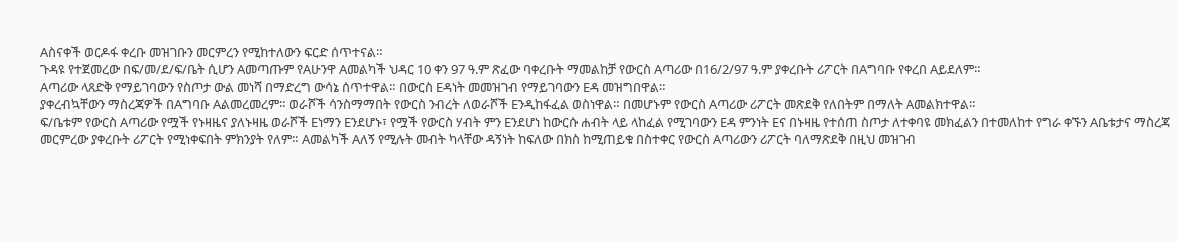Aስናቀች ወርዶፋ ቀረቡ መዝገቡን መርምረን የሚከተለውን ፍርድ ሰጥተናል።
ጉዳዩ የተጀመረው በፍ/መ/ደ/ፍ/ቤት ሲሆን Aመጣጡም የAሁንዋ Aመልካች ህዳር 10 ቀን 97 ዓ.ም ጽፈው ባቀረቡት ማመልከቻ የውርስ Aጣሪው በ16/2/97 ዓ.ም ያቀረቡት ሪፖርት በAግባቡ የቀረበ Aይደለም።
Aጣሪው ላጸድቅ የማይገባውን የስጦታ ውል መነሻ በማድረግ ውሳኔ ሰጥተዋል። በውርስ Eዳነት መመዝገብ የማይገባውን Eዳ መዝግበዋል።
ያቀረብኳቸውን ማስረጃዎች በAግባቡ Aልመረመረም። ወራሾች ሳንስማማበት የውርስ ንብረት ለወራሾች Eንዲከፋፈል ወስነዋል። በመሆኑም የውርስ Aጣሪው ሪፖርት መጽደቅ የለበትም በማለት Aመልክተዋል።
ፍ/ቤቱም የውርስ Aጣሪው የሟች የኑዛዜና ያለኑዛዜ ወራሾች Eነማን Eንደሆኑ፣ የሟች የውርስ ሃብት ምን Eንደሆነ ከውርሱ ሐብት ላይ ላከፈል የሚገባውን Eዳ ምንነት Eና በኑዛዜ የተሰጠ ስጦታ ለተቀባዩ መክፈልን በተመለከተ የግራ ቀኙን Aቤቱታና ማስረጃ መርምረው ያቀረቡት ሪፖርት የሚነቀፍበት ምክንያት የለም። Aመልካች Aለኝ የሚሉት መብት ካላቸው ዳኝነት ከፍለው በክስ ከሚጠይቁ በስተቀር የውርስ Aጣሪውን ሪፖርት ባለማጽደቅ በዚህ መዝገብ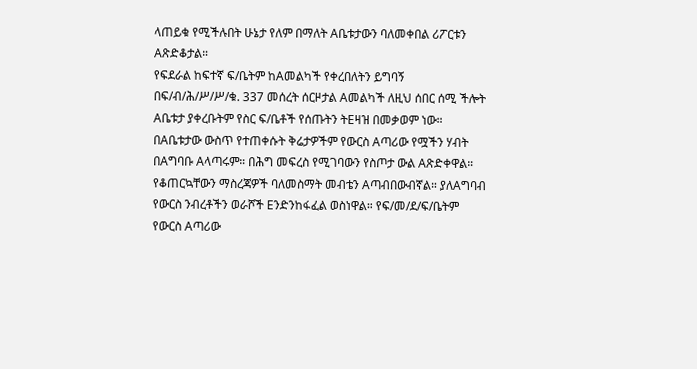ላጠይቁ የሚችሉበት ሁኔታ የለም በማለት Aቤቱታውን ባለመቀበል ሪፖርቱን Aጽድቆታል።
የፍደራል ከፍተኛ ፍ/ቤትም ከAመልካች የቀረበለትን ይግባኝ በፍ/ብ/ሕ/ሥ/ሥ/ቁ. 337 መሰረት ሰርዞታል Aመልካች ለዚህ ሰበር ሰሚ ችሎት Aቤቱታ ያቀረቡትም የስር ፍ/ቤቶች የሰጡትን ትEዛዝ በመቃወም ነው። በAቤቱታው ውስጥ የተጠቀሱት ቅሬታዎችም የውርስ Aጣሪው የሟችን ሃብት በAግባቡ Aላጣሩም። በሕግ መፍረስ የሚገባውን የስጦታ ውል Aጽድቀዋል። የቆጠርኳቸውን ማስረጃዎች ባለመስማት መብቴን Aጣብበውብኛል። ያለAግባብ የውርስ ንብረቶችን ወራሾች Eንድንከፋፈል ወስነዋል። የፍ/መ/ደ/ፍ/ቤትም የውርስ Aጣሪው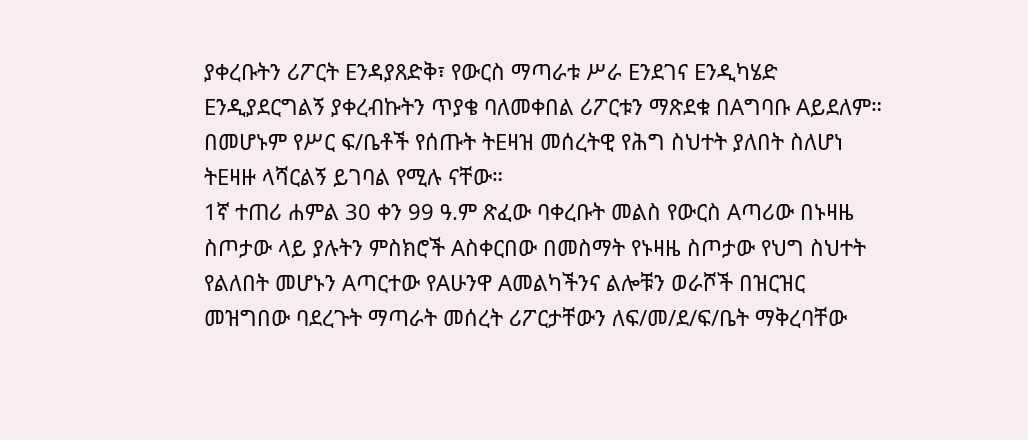ያቀረቡትን ሪፖርት Eንዳያጸድቅ፣ የውርስ ማጣራቱ ሥራ Eንደገና Eንዲካሄድ Eንዲያደርግልኝ ያቀረብኩትን ጥያቄ ባለመቀበል ሪፖርቱን ማጽደቁ በAግባቡ Aይደለም።
በመሆኑም የሥር ፍ/ቤቶች የሰጡት ትEዛዝ መሰረትዊ የሕግ ስህተት ያለበት ስለሆነ ትEዛዙ ላሻርልኝ ይገባል የሚሉ ናቸው።
1ኛ ተጠሪ ሐምል 30 ቀን 99 ዓ.ም ጽፈው ባቀረቡት መልስ የውርስ Aጣሪው በኑዛዜ ስጦታው ላይ ያሉትን ምስክሮች Aስቀርበው በመስማት የኑዛዜ ስጦታው የህግ ስህተት የልለበት መሆኑን Aጣርተው የAሁንዋ Aመልካችንና ልሎቹን ወራሾች በዝርዝር መዝግበው ባደረጉት ማጣራት መሰረት ሪፖርታቸውን ለፍ/መ/ደ/ፍ/ቤት ማቅረባቸው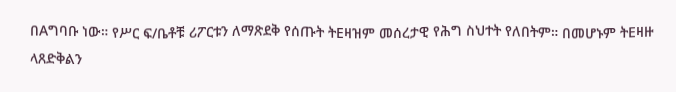በAግባቡ ነው። የሥር ፍ/ቤቶቹ ሪፖርቱን ለማጽደቅ የሰጡት ትEዛዝም መሰረታዊ የሕግ ስህተት የለበትም። በመሆኑም ትEዛዙ ላጸድቅልን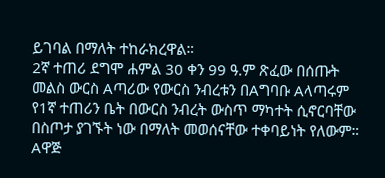ይገባል በማለት ተከራክረዋል።
2ኛ ተጠሪ ደግሞ ሐምል 30 ቀን 99 ዓ.ም ጽፈው በሰጡት መልስ ውርስ Aጣሪው የውርስ ንብረቱን በAግባቡ Aላጣሩም የ1ኛ ተጠሪን ቤት በውርስ ንብረት ውስጥ ማካተት ሲኖርባቸው በስጦታ ያገኙት ነው በማለት መወሰናቸው ተቀባይነት የለውም። Aዋጅ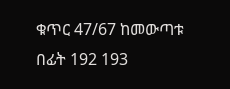ቁጥር 47/67 ከመውጣቱ በፊት 192 193